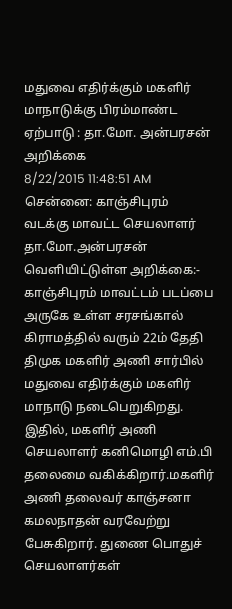மதுவை எதிர்க்கும் மகளிர் மாநாடுக்கு பிரம்மாண்ட ஏற்பாடு : தா.மோ. அன்பரசன் அறிக்கை
8/22/2015 11:48:51 AM
சென்னை: காஞ்சிபுரம் வடக்கு மாவட்ட செயலாளர் தா.மோ.அன்பரசன் வெளியிட்டுள்ள அறிக்கை:- காஞ்சிபுரம் மாவட்டம் படப்பை அருகே உள்ள சரசங்கால் கிராமத்தில் வரும் 22ம் தேதி திமுக மகளிர் அணி சார்பில் மதுவை எதிர்க்கும் மகளிர் மாநாடு நடைபெறுகிறது. இதில், மகளிர் அணி செயலாளர் கனிமொழி எம்.பி தலைமை வகிக்கிறார்.மகளிர் அணி தலைவர் காஞ்சனா கமலநாதன் வரவேற்று பேசுகிறார். துணை பொதுச் செயலாளர்கள்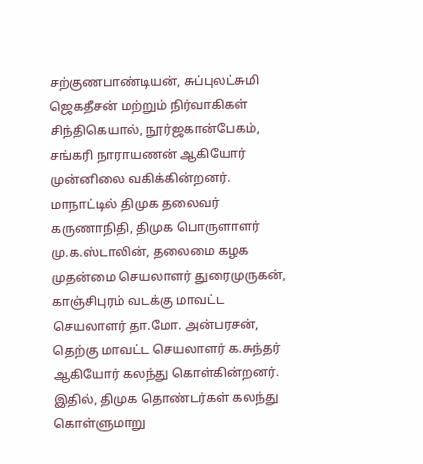சற்குணபாண்டியன், சுப்புலட்சுமி ஜெகதீசன் மற்றும் நிர்வாகிகள் சிந்திகெயால், நூர்ஜகான்பேகம், சங்கரி நாராயணன் ஆகியோர் முன்னிலை வகிக்கின்றனர். மாநாட்டில் திமுக தலைவர் கருணாநிதி, திமுக பொருளாளர் மு.க.ஸ்டாலின், தலைமை கழக முதன்மை செயலாளர் துரைமுருகன், காஞ்சிபுரம் வடக்கு மாவட்ட செயலாளர் தா.மோ. அன்பரசன், தெற்கு மாவட்ட செயலாளர் க.சுந்தர் ஆகியோர் கலந்து கொள்கின்றனர். இதில், திமுக தொண்டர்கள் கலந்து கொள்ளுமாறு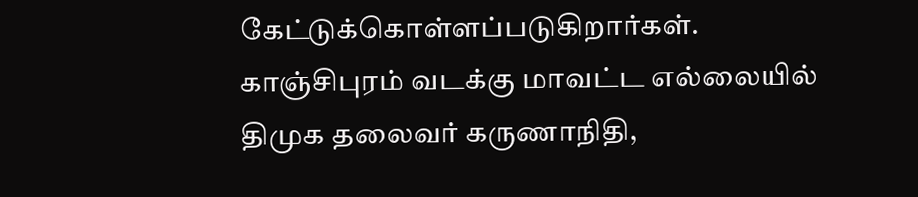கேட்டுக்கொள்ளப்படுகிறார்கள். காஞ்சிபுரம் வடக்கு மாவட்ட எல்லையில் திமுக தலைவர் கருணாநிதி,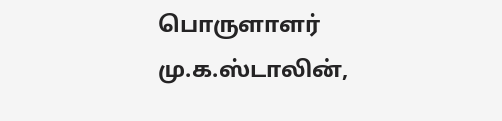பொருளாளர் மு.க.ஸ்டாலின்,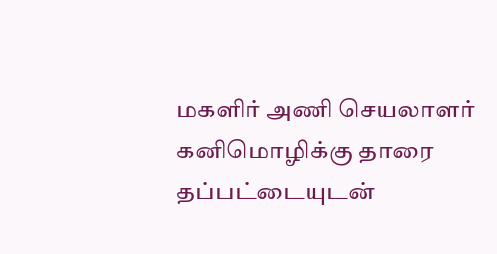மகளிர் அணி செயலாளர் கனிமொழிக்கு தாரை தப்பட்டையுடன்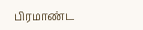பிரமாண்ட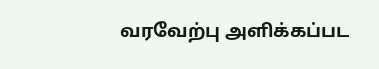வரவேற்பு அளிக்கப்பட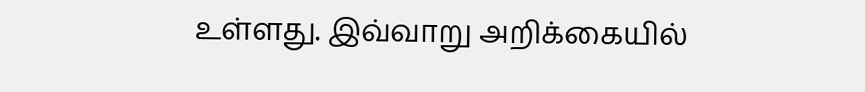உள்ளது. இவ்வாறு அறிக்கையில்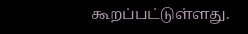கூறப்பட்டுள்ளது.